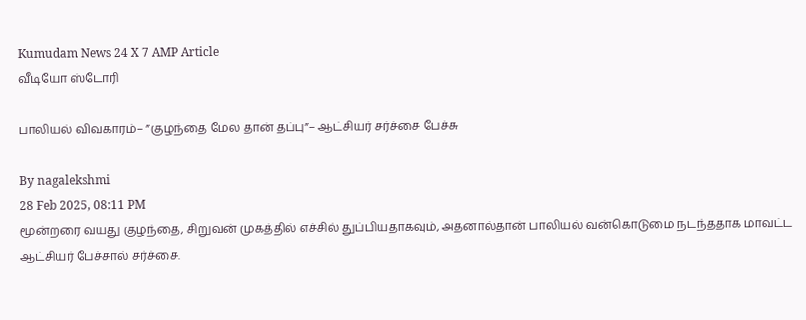Kumudam News 24 X 7 AMP Article
வீடியோ ஸ்டோரி

பாலியல் விவகாரம்– ”குழந்தை மேல தான் தப்பு”– ஆட்சியர் சர்ச்சை பேச்சு

By nagalekshmi
28 Feb 2025, 08:11 PM
மூன்றரை வயது குழந்தை, சிறுவன் முகத்தில் எச்சில் துப்பியதாகவும், அதனால்தான் பாலியல் வன்கொடுமை நடந்ததாக மாவட்ட ஆட்சியர் பேச்சால் சர்ச்சை.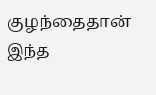குழந்தைதான் இந்த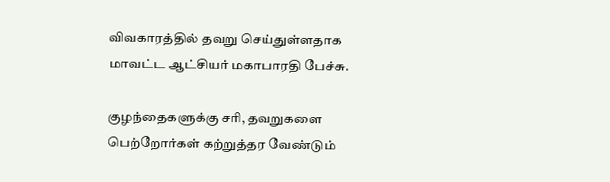விவகாரத்தில் தவறு செய்துள்ளதாக மாவட்ட ஆட்சியர் மகாபாரதி பேச்சு.

குழந்தைகளுக்கு சரி, தவறுகளை பெற்றோர்கள் கற்றுத்தர வேண்டும்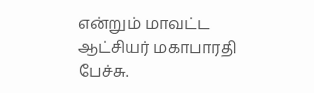என்றும் மாவட்ட ஆட்சியர் மகாபாரதி பேச்சு.